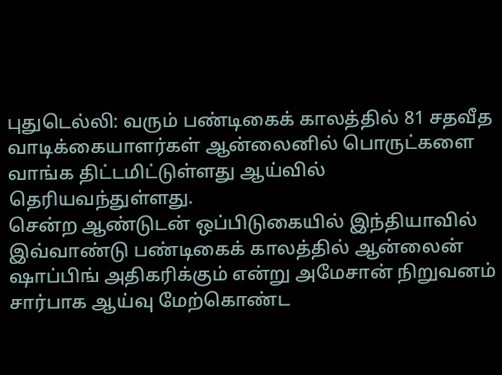புதுடெல்லி: வரும் பண்டிகைக் காலத்தில் 81 சதவீத வாடிக்கையாளர்கள் ஆன்லைனில் பொருட்களை வாங்க திட்டமிட்டுள்ளது ஆய்வில் தெரியவந்துள்ளது.
சென்ற ஆண்டுடன் ஒப்பிடுகையில் இந்தியாவில் இவ்வாண்டு பண்டிகைக் காலத்தில் ஆன்லைன் ஷாப்பிங் அதிகரிக்கும் என்று அமேசான் நிறுவனம் சார்பாக ஆய்வு மேற்கொண்ட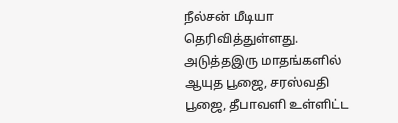நீல்சன் மீடியா தெரிவித்துள்ளது. அடுத்தஇரு மாதங்களில் ஆயுத பூஜை, சரஸ்வதி பூஜை, தீபாவளி உள்ளிட்ட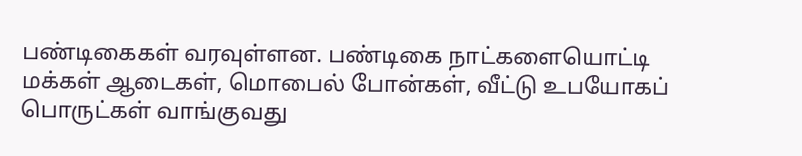பண்டிகைகள் வரவுள்ளன. பண்டிகை நாட்களையொட்டி மக்கள் ஆடைகள், மொபைல் போன்கள், வீட்டு உபயோகப் பொருட்கள் வாங்குவது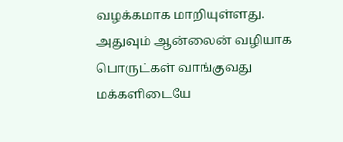வழக்கமாக மாறியுள்ளது. அதுவும் ஆன்லைன் வழியாக பொருட்கள் வாங்குவது மக்களிடையே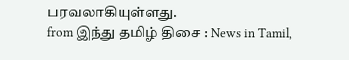பரவலாகியுள்ளது.
from இந்து தமிழ் திசை : News in Tamil,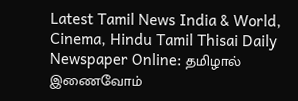Latest Tamil News India & World, Cinema, Hindu Tamil Thisai Daily Newspaper Online: தமிழால் இணைவோம்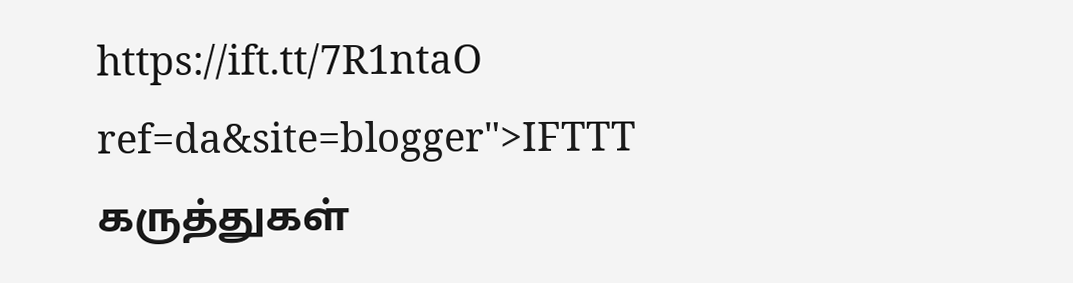https://ift.tt/7R1ntaO
ref=da&site=blogger">IFTTT
கருத்துகள்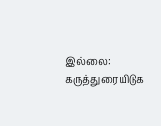இல்லை:
கருத்துரையிடுக